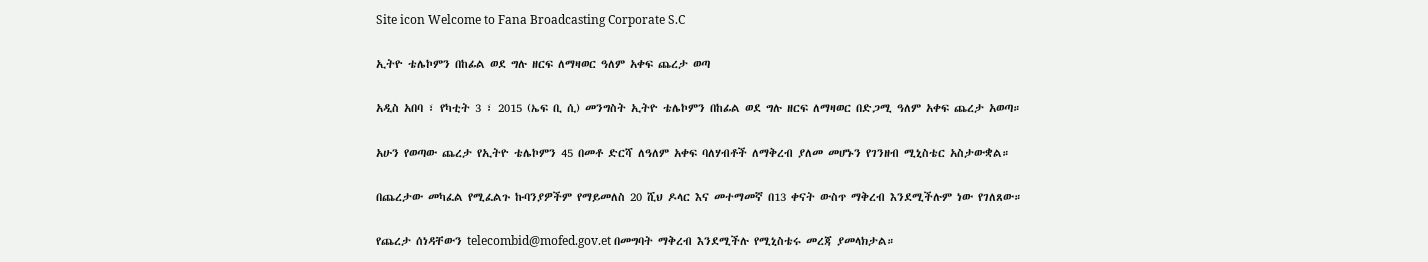Site icon Welcome to Fana Broadcasting Corporate S.C

ኢትዮ ቴሌኮምን በከፊል ወደ ግሉ ዘርፍ ለማዛወር ዓለም አቀፍ ጨረታ ወጣ

አዲስ አበባ ፣ የካቲት 3 ፣ 2015 (ኤፍ ቢ ሲ) መንግስት ኢትዮ ቴሌኮምን በከፊል ወደ ግሉ ዘርፍ ለማዛወር በድጋሚ ዓለም አቀፍ ጨረታ አወጣ።

አሁን የወጣው ጨረታ የኢትዮ ቴሌኮምን 45 በመቶ ድርሻ ለዓለም አቀፍ ባለሃብቶች ለማቅረብ ያለመ መሆኑን የገንዘብ ሚኒስቴር አስታውቋል።

በጨረታው መካፈል የሚፈልጉ ኩባንያዎችም የማይመለስ 20 ሺህ ዶላር እና መተማመኛ በ13 ቀናት ውስጥ ማቅረብ እንደሚችሉም ነው የገለጸው።

የጨረታ ሰነዳቸውን telecombid@mofed.gov.et በመግባት ማቅረብ እንደሚችሉ የሚኒስቴሩ መረጃ ያመላክታል።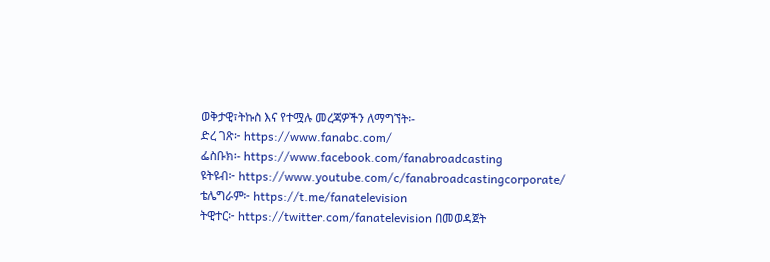ወቅታዊ፣ትኩስ እና የተሟሉ መረጃዎችን ለማግኘት፡-
ድረ ገጽ፦ https://www.fanabc.com/
ፌስቡክ፡- https://www.facebook.com/fanabroadcasting
ዩትዩብ፦ https://www.youtube.com/c/fanabroadcastingcorporate/
ቴሌግራም፦ https://t.me/fanatelevision
ትዊተር፦ https://twitter.com/fanatelevision በመወዳጀት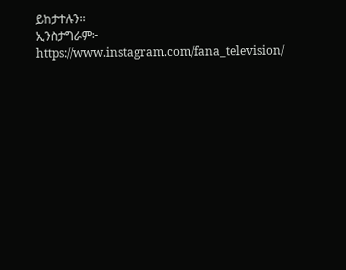ይከታተሉን፡፡
ኢንስታግራም፦ https://www.instagram.com/fana_television/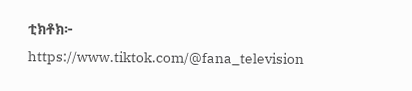ቲክቶክ፦ https://www.tiktok.com/@fana_television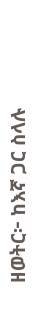ዘወትር፦ ከእኛ ጋር ስላሉ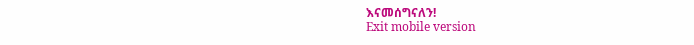እናመሰግናለን!
Exit mobile version